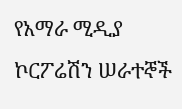የአማራ ሚዲያ ኮርፖሬሽን ሠራተኞች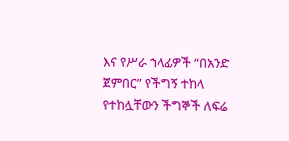እና የሥራ ኀላፊዎች “በአንድ ጀምበር” የችግኝ ተከላ የተከሏቸውን ችግኞች ለፍሬ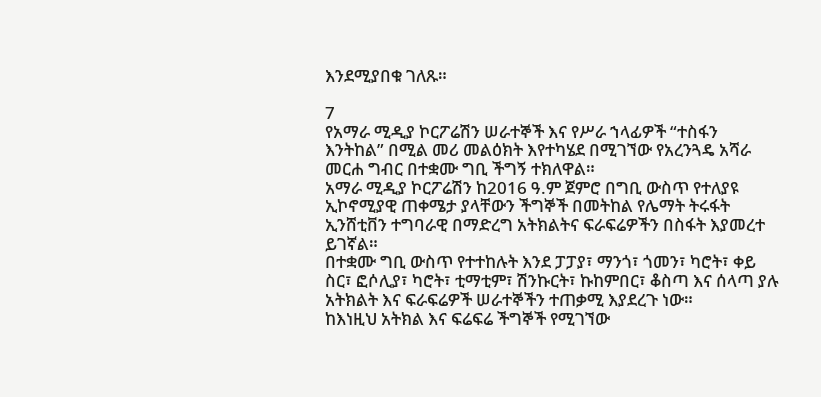እንደሚያበቁ ገለጹ።

7
የአማራ ሚዲያ ኮርፖሬሽን ሠራተኞች እና የሥራ ኀላፊዎች “ተስፋን እንትከል” በሚል መሪ መልዕክት እየተካሄደ በሚገኘው የአረንጓዴ አሻራ መርሐ ግብር በተቋሙ ግቢ ችግኝ ተክለዋል።
አማራ ሚዲያ ኮርፖሬሽን ከ2016 ዓ.ም ጀምሮ በግቢ ውስጥ የተለያዩ ኢኮኖሚያዊ ጠቀሜታ ያላቸውን ችግኞች በመትከል የሌማት ትሩፋት ኢንሸቲቨን ተግባራዊ በማድረግ አትክልትና ፍራፍሬዎችን በስፋት እያመረተ ይገኛል።
በተቋሙ ግቢ ውስጥ የተተከሉት እንደ ፓፓያ፣ ማንጎ፣ ጎመን፣ ካሮት፣ ቀይ ስር፣ ፎሶሊያ፣ ካሮት፣ ቲማቲም፣ ሽንኩርት፣ ኩከምበር፣ ቆስጣ እና ሰላጣ ያሉ አትክልት እና ፍራፍሬዎች ሠራተኞችን ተጠቃሚ እያደረጉ ነው።
ከእነዚህ አትክል እና ፍሬፍሬ ችግኞች የሚገኘው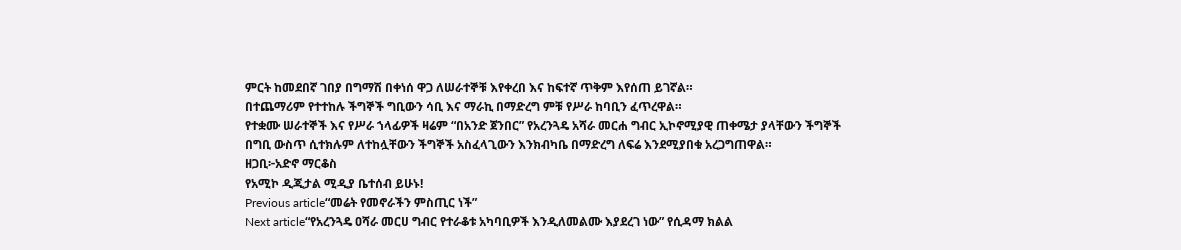ምርት ከመደበኛ ገበያ በግማሽ በቀነሰ ዋጋ ለሠራተኞቹ እየቀረበ እና ከፍተኛ ጥቅም እየሰጠ ይገኛል።
በተጨማሪም የተተከሉ ችግኞች ግቢውን ሳቢ እና ማራኪ በማድረግ ምቹ የሥራ ከባቢን ፈጥረዋል።
የተቋሙ ሠራተኞች እና የሥራ ኀላፊዎች ዛሬም “በአንድ ጀንበር” የአረንጓዴ አሻራ መርሐ ግብር ኢኮኖሚያዊ ጠቀሜታ ያላቸውን ችግኞች በግቢ ውስጥ ሲተክሉም ለተከሏቸውን ችግኞች አስፈላጊውን እንክብካቤ በማድረግ ለፍሬ እንደሚያበቁ አረጋግጠዋል።
ዘጋቢ፦አድኖ ማርቆስ
የአሚኮ ዲጂታል ሚዲያ ቤተሰብ ይሁኑ!
Previous article“መሬት የመኖራችን ምስጢር ነች”
Next article“የአረንጓዴ ዐሻራ መርሀ ግብር የተራቆቱ አካባቢዎች እንዲለመልሙ እያደረገ ነው” የሲዳማ ክልል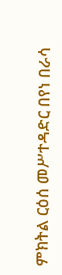ምክትል ርዕሰ መሥተዳድር በየነ በራሳ